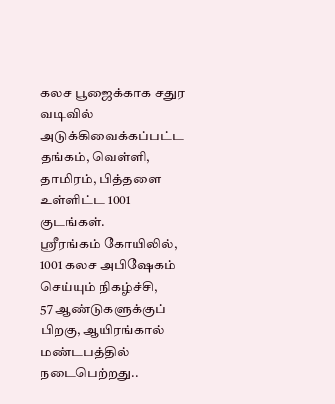கலச பூஜைக்காக சதுர வடிவில் அடுக்கிவைக்கப்பட்ட தங்கம், வெள்ளி, தாமிரம், பித்தளை உள்ளிட்ட 1001 குடங்கள்.
ஸ்ரீரங்கம் கோயிலில், 1001 கலச அபிஷேகம் செய்யும் நிகழ்ச்சி,
57 ஆண்டுகளுக்குப் பிறகு, ஆயிரங்கால் மண்டபத்தில் நடைபெற்றது..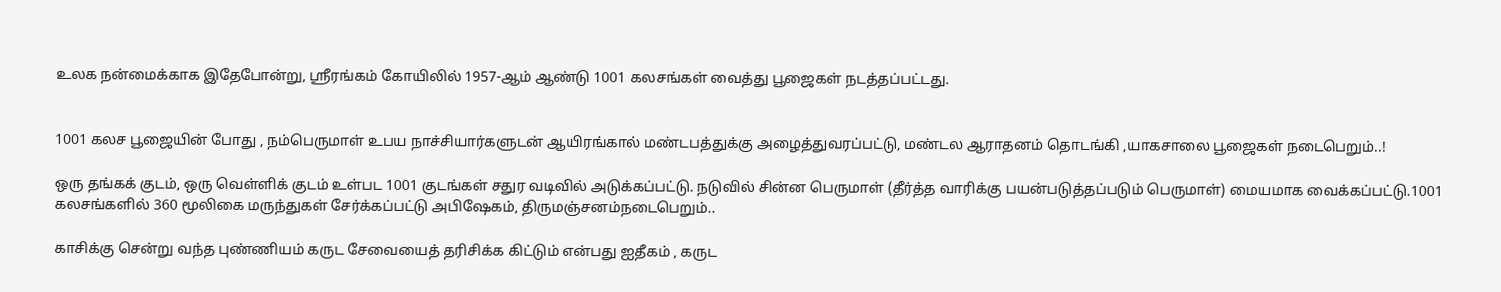உலக நன்மைக்காக இதேபோன்று, ஸ்ரீரங்கம் கோயிலில் 1957-ஆம் ஆண்டு 1001 கலசங்கள் வைத்து பூஜைகள் நடத்தப்பட்டது.


1001 கலச பூஜையின் போது , நம்பெருமாள் உபய நாச்சியார்களுடன் ஆயிரங்கால் மண்டபத்துக்கு அழைத்துவரப்பட்டு, மண்டல ஆராதனம் தொடங்கி ,யாகசாலை பூஜைகள் நடைபெறும்..!

ஒரு தங்கக் குடம், ஒரு வெள்ளிக் குடம் உள்பட 1001 குடங்கள் சதுர வடிவில் அடுக்கப்பட்டு. நடுவில் சின்ன பெருமாள் (தீர்த்த வாரிக்கு பயன்படுத்தப்படும் பெருமாள்) மையமாக வைக்கப்பட்டு.1001 கலசங்களில் 360 மூலிகை மருந்துகள் சேர்க்கப்பட்டு அபிஷேகம், திருமஞ்சனம்நடைபெறும்..

காசிக்கு சென்று வந்த புண்ணியம் கருட சேவையைத் தரிசிக்க கிட்டும் என்பது ஐதீகம் , கருட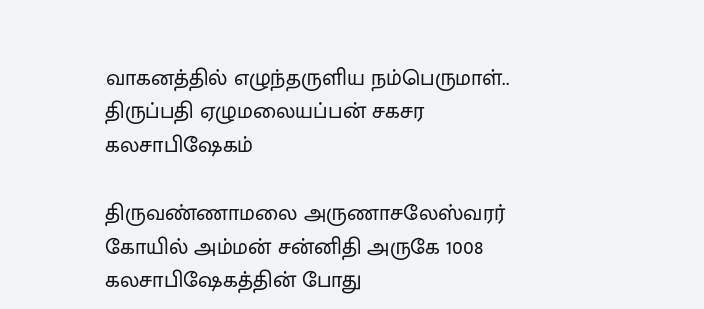வாகனத்தில் எழுந்தருளிய நம்பெருமாள்..
திருப்பதி ஏழுமலையப்பன் சகசர கலசாபிஷேகம்

திருவண்ணாமலை அருணாசலேஸ்வரர் கோயில் அம்மன் சன்னிதி அருகே 1008 கலசாபிஷேகத்தின் போது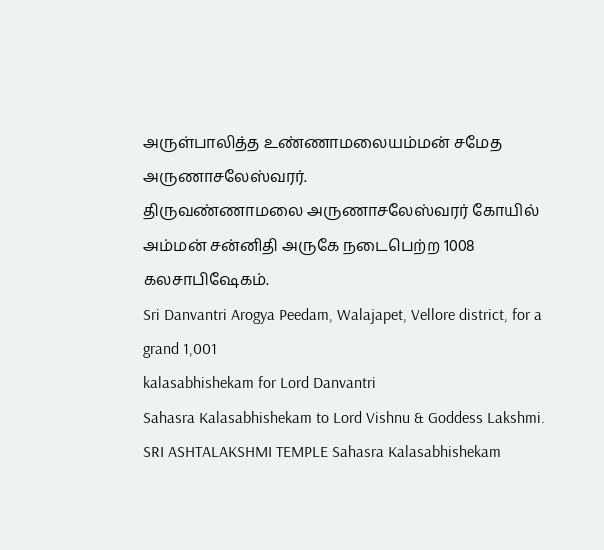அருள்பாலித்த உண்ணாமலையம்மன் சமேத அருணாசலேஸ்வரர்.
திருவண்ணாமலை அருணாசலேஸ்வரர் கோயில் அம்மன் சன்னிதி அருகே நடைபெற்ற 1008 கலசாபிஷேகம்.
Sri Danvantri Arogya Peedam, Walajapet, Vellore district, for a grand 1,001
kalasabhishekam for Lord Danvantri
Sahasra Kalasabhishekam to Lord Vishnu & Goddess Lakshmi.
SRI ASHTALAKSHMI TEMPLE Sahasra Kalasabhishekam